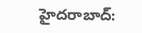హైదరాబాద్: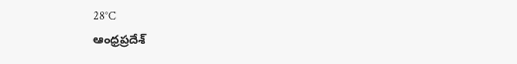28°C
ఆంధ్రప్రదేశ్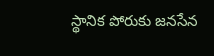స్థానిక పోరుకు జనసేన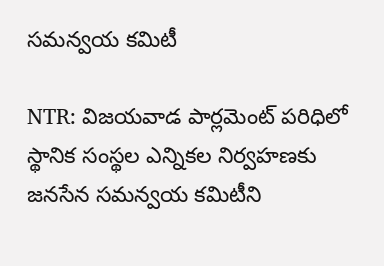సమన్వయ కమిటీ

NTR: విజయవాడ పార్లమెంట్ పరిధిలో స్థానిక సంస్థల ఎన్నికల నిర్వహణకు జనసేన సమన్వయ కమిటీని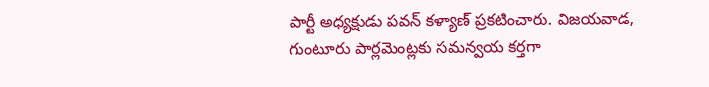పార్టీ అధ్యక్షుడు పవన్ కళ్యాణ్ ప్రకటించారు. విజయవాడ, గుంటూరు పార్లమెంట్లకు సమన్వయ కర్తగా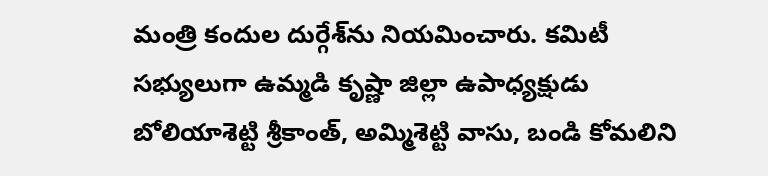మంత్రి కందుల దుర్గేశ్‌ను నియమించారు. కమిటీ సభ్యులుగా ఉమ్మడి కృష్ణా జిల్లా ఉపాధ్యక్షుడు బోలియాశెట్టి శ్రీకాంత్, అమ్మిశెట్టి వాసు, బండి కోమలిని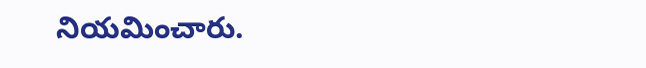నియమించారు.